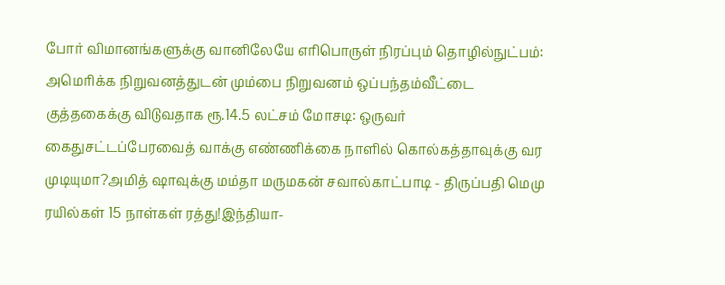போர் விமானங்களுக்கு வானிலேயே எரிபொருள் நிரப்பும் தொழில்நுட்பம்: அமெரிக்க நிறுவனத்துடன் மும்பை நிறுவனம் ஒப்பந்தம்வீட்டை குத்தகைக்கு விடுவதாக ரூ.14.5 லட்சம் மோசடி: ஒருவர் கைதுசட்டப்பேரவைத் வாக்கு எண்ணிக்கை நாளில் கொல்கத்தாவுக்கு வர முடியுமா?அமித் ஷாவுக்கு மம்தா மருமகன் சவால்காட்பாடி - திருப்பதி மெமு ரயில்கள் 15 நாள்கள் ரத்து!இந்தியா-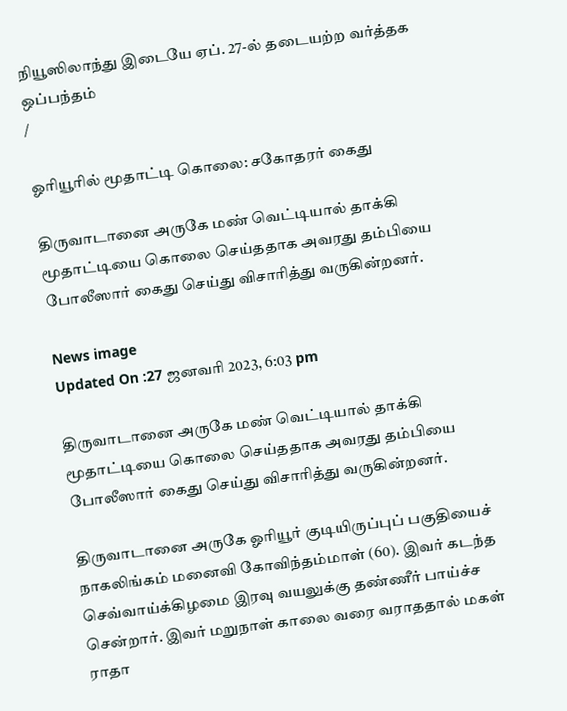நியூஸிலாந்து இடையே ஏப். 27-ல் தடையற்ற வர்த்தக ஒப்பந்தம்
/

ஓரியூரில் மூதாட்டி கொலை: சகோதரர் கைது

திருவாடானை அருகே மண் வெட்டியால் தாக்கி மூதாட்டியை கொலை செய்ததாக அவரது தம்பியை போலீஸார் கைது செய்து விசாரித்து வருகின்றனர்.

News image
Updated On :27 ஜனவரி 2023, 6:03 pm

திருவாடானை அருகே மண் வெட்டியால் தாக்கி மூதாட்டியை கொலை செய்ததாக அவரது தம்பியை போலீஸார் கைது செய்து விசாரித்து வருகின்றனர்.

திருவாடானை அருகே ஓரியூர் குடியிருப்புப் பகுதியைச் நாகலிங்கம் மனைவி கோவிந்தம்மாள் (60). இவர் கடந்த செவ்வாய்க்கிழமை இரவு வயலுக்கு தண்ணீர் பாய்ச்ச சென்றார். இவர் மறுநாள் காலை வரை வராததால் மகள் ராதா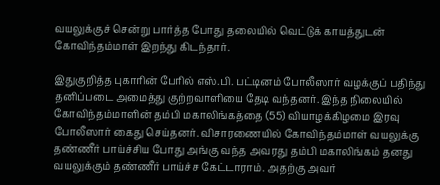வயலுக்குச் சென்று பார்த்த போது தலையில் வெட்டுக் காயத்துடன் கோவிந்தம்மாள் இறந்து கிடந்தார்.

இதுகுறித்த புகாரின் பேரில் எஸ்.பி. பட்டினம் போலீஸார் வழக்குப் பதிந்து தனிப்படை அமைத்து குற்றவாளியை தேடி வந்தனர். இந்த நிலையில் கோவிந்தம்மாளின் தம்பி மகாலிங்கத்தை (55) வியாழக்கிழமை இரவு போலீஸார் கைது செய்தனர். விசாரணையில் கோவிந்தம்மாள் வயலுக்கு தண்ணீர் பாய்ச்சிய போது அங்கு வந்த அவரது தம்பி மகாலிங்கம் தனது வயலுக்கும் தண்ணீர் பாய்ச்ச கேட்டாராம். அதற்கு அவர்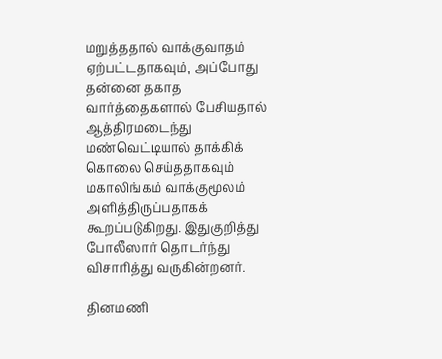மறுத்ததால் வாக்குவாதம் ஏற்பட்டதாகவும், அப்போது தன்னை தகாத வார்த்தைகளால் பேசியதால் ஆத்திரமடைந்து மண்வெட்டியால் தாக்கிக் கொலை செய்ததாகவும் மகாலிங்கம் வாக்குமூலம் அளித்திருப்பதாகக் கூறப்படுகிறது. இதுகுறித்து போலீஸார் தொடர்ந்து விசாரித்து வருகின்றனர்.

தினமணி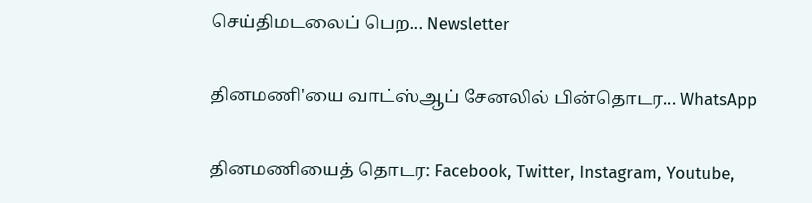செய்திமடலைப் பெற... Newsletter

தினமணி'யை வாட்ஸ்ஆப் சேனலில் பின்தொடர... WhatsApp

தினமணியைத் தொடர: Facebook, Twitter, Instagram, Youtube,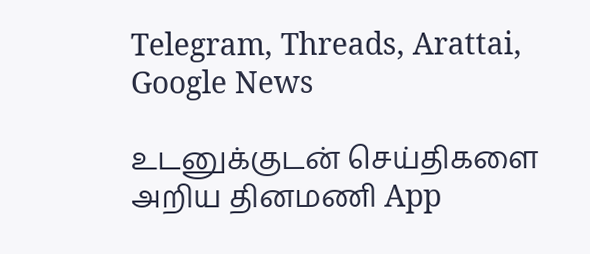Telegram, Threads, Arattai, Google News

உடனுக்குடன் செய்திகளை அறிய தினமணி App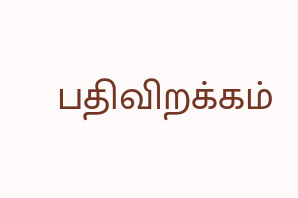பதிவிறக்கம்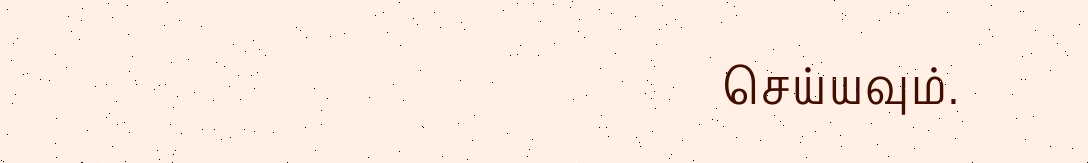செய்யவும்.